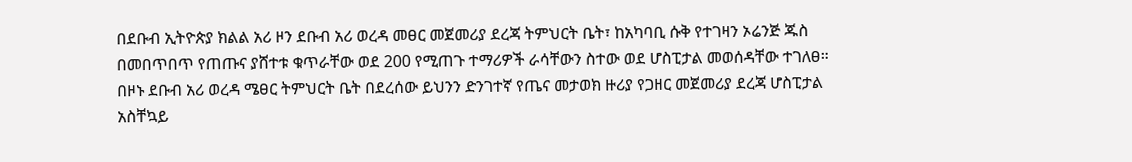በደቡብ ኢትዮጵያ ክልል አሪ ዞን ደቡብ አሪ ወረዳ መፀር መጀመሪያ ደረጃ ትምህርት ቤት፣ ከአካባቢ ሱቅ የተገዛን ኦሬንጅ ጁስ በመበጥበጥ የጠጡና ያሸተቱ ቁጥራቸው ወደ 200 የሚጠጉ ተማሪዎች ራሳቸውን ስተው ወደ ሆስፒታል መወሰዳቸው ተገለፀ።
በዞኑ ደቡብ አሪ ወረዳ ሜፀር ትምህርት ቤት በደረሰው ይህንን ድንገተኛ የጤና መታወክ ዙሪያ የጋዘር መጀመሪያ ደረጃ ሆስፒታል አስቸኳይ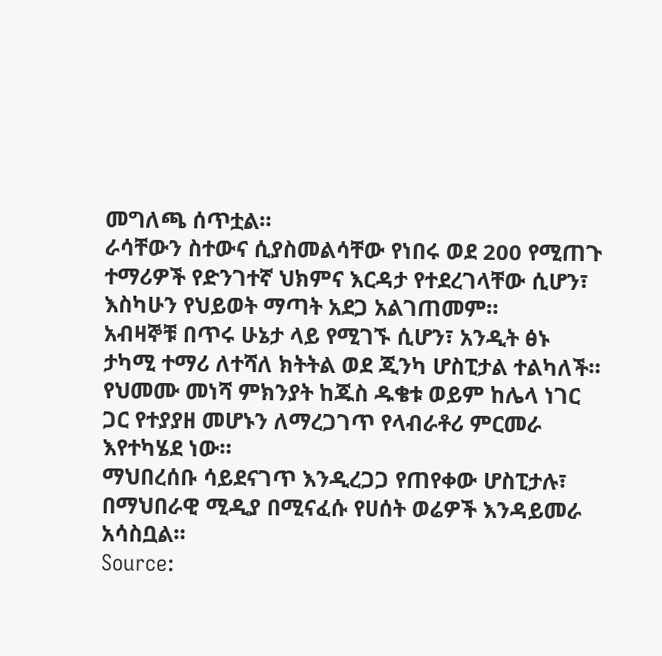መግለጫ ሰጥቷል።
ራሳቸውን ስተውና ሲያስመልሳቸው የነበሩ ወደ 200 የሚጠጉ ተማሪዎች የድንገተኛ ህክምና እርዳታ የተደረገላቸው ሲሆን፣ እስካሁን የህይወት ማጣት አደጋ አልገጠመም።
አብዛኞቹ በጥሩ ሁኔታ ላይ የሚገኙ ሲሆን፣ አንዲት ፅኑ ታካሚ ተማሪ ለተሻለ ክትትል ወደ ጂንካ ሆስፒታል ተልካለች።
የህመሙ መነሻ ምክንያት ከጁስ ዱቄቱ ወይም ከሌላ ነገር ጋር የተያያዘ መሆኑን ለማረጋገጥ የላብራቶሪ ምርመራ እየተካሄደ ነው።
ማህበረሰቡ ሳይደናገጥ እንዲረጋጋ የጠየቀው ሆስፒታሉ፣ በማህበራዊ ሚዲያ በሚናፈሱ የሀሰት ወሬዎች እንዳይመራ አሳስቧል።
Source: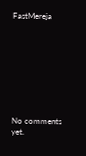FastMereja









No comments yet.